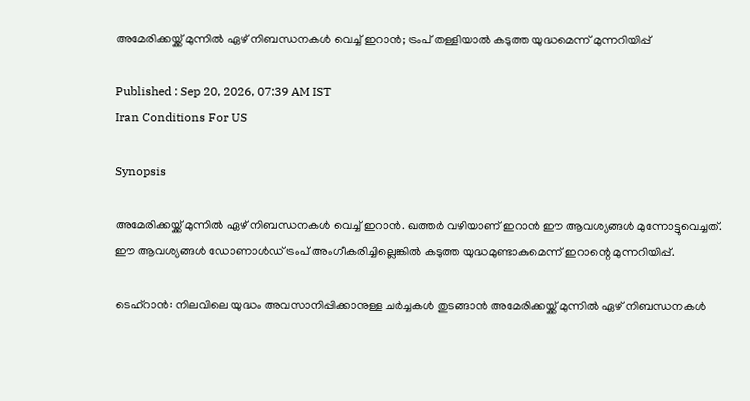അമേരിക്കയ്ക്ക് മുന്നിൽ ഏഴ് നിബന്ധനകൾ വെച്ച് ഇറാൻ; ട്രംപ് തള്ളിയാൽ കടുത്ത യുദ്ധമെന്ന് മുന്നറിയിപ്പ്

Published : Sep 20, 2026, 07:39 AM IST
Iran Conditions For US

Synopsis

അമേരിക്കയ്ക്ക് മുന്നിൽ ഏഴ് നിബന്ധനകൾ വെച്ച് ഇറാൻ. ഖത്തർ വഴിയാണ് ഇറാൻ ഈ ആവശ്യങ്ങൾ മുന്നോട്ടുവെച്ചത്. ഈ ആവശ്യങ്ങൾ ഡോണാൾഡ് ട്രംപ് അംഗീകരിച്ചില്ലെങ്കിൽ കടുത്ത യുദ്ധമുണ്ടാകുമെന്ന് ഇറാന്റെ മുന്നറിയിപ്പ്.

ടെഹ്‌റാൻ: നിലവിലെ യുദ്ധം അവസാനിപ്പിക്കാനുള്ള ചർച്ചകൾ തുടങ്ങാൻ അമേരിക്കയ്ക്ക് മുന്നിൽ ഏഴ് നിബന്ധനകൾ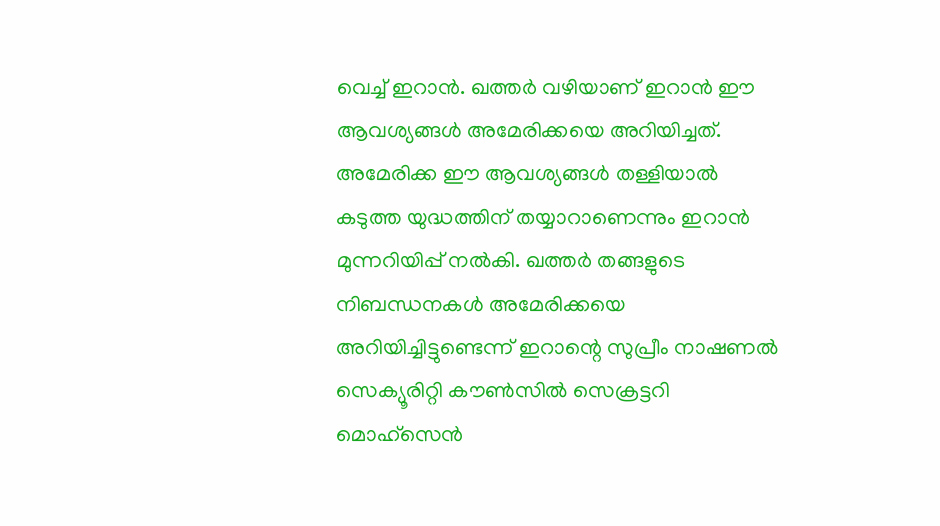വെച്ച് ഇറാൻ. ഖത്തർ വഴിയാണ് ഇറാൻ ഈ ആവശ്യങ്ങൾ അമേരിക്കയെ അറിയിച്ചത്. അമേരിക്ക ഈ ആവശ്യങ്ങൾ തള്ളിയാൽ കടുത്ത യുദ്ധത്തിന് തയ്യാറാണെന്നും ഇറാൻ മുന്നറിയിപ്പ് നൽകി. ഖത്തർ തങ്ങളുടെ നിബന്ധനകൾ അമേരിക്കയെ അറിയിച്ചിട്ടുണ്ടെന്ന് ഇറാന്റെ സുപ്രീം നാഷണൽ സെക്യൂരിറ്റി കൗൺസിൽ സെക്രട്ടറി മൊഹ്‌സെൻ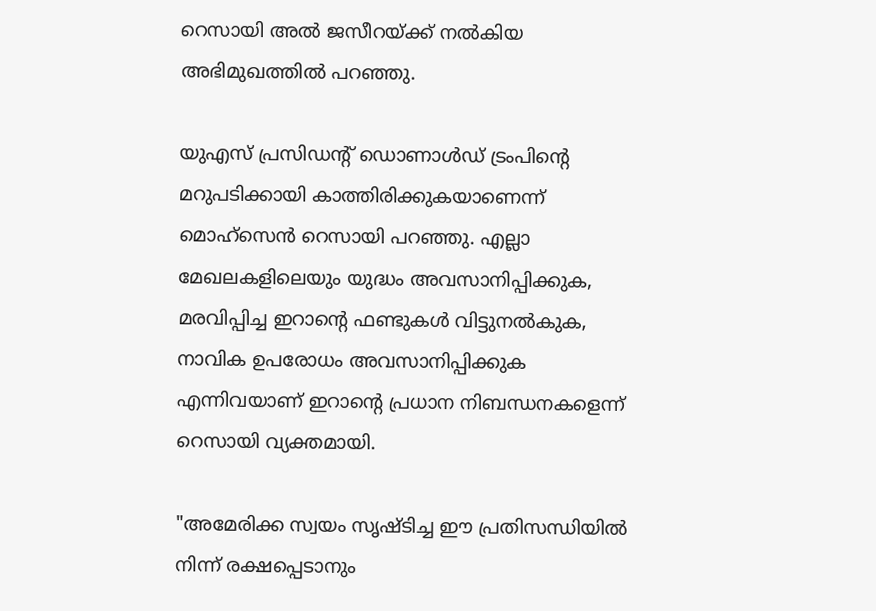റെസായി അൽ ജസീറയ്ക്ക് നൽകിയ അഭിമുഖത്തിൽ പറഞ്ഞു.

യുഎസ് പ്രസിഡന്റ് ഡൊണാൾഡ് ട്രംപിന്റെ മറുപടിക്കായി കാത്തിരിക്കുകയാണെന്ന് മൊഹ്‌സെൻ റെസായി പറഞ്ഞു. എല്ലാ മേഖലകളിലെയും യുദ്ധം അവസാനിപ്പിക്കുക, മരവിപ്പിച്ച ഇറാന്റെ ഫണ്ടുകൾ വിട്ടുനൽകുക, നാവിക ഉപരോധം അവസാനിപ്പിക്കുക എന്നിവയാണ് ഇറാന്റെ പ്രധാന നിബന്ധനകളെന്ന് റെസായി വ്യക്തമായി.

"അമേരിക്ക സ്വയം സൃഷ്ടിച്ച ഈ പ്രതിസന്ധിയിൽ നിന്ന് രക്ഷപ്പെടാനും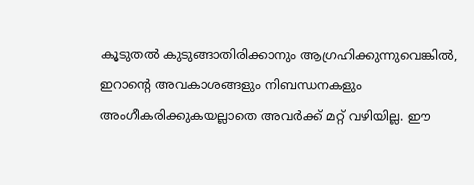കൂടുതൽ കുടുങ്ങാതിരിക്കാനും ആഗ്രഹിക്കുന്നുവെങ്കിൽ, ഇറാന്റെ അവകാശങ്ങളും നിബന്ധനകളും അംഗീകരിക്കുകയല്ലാതെ അവർക്ക് മറ്റ് വഴിയില്ല. ഈ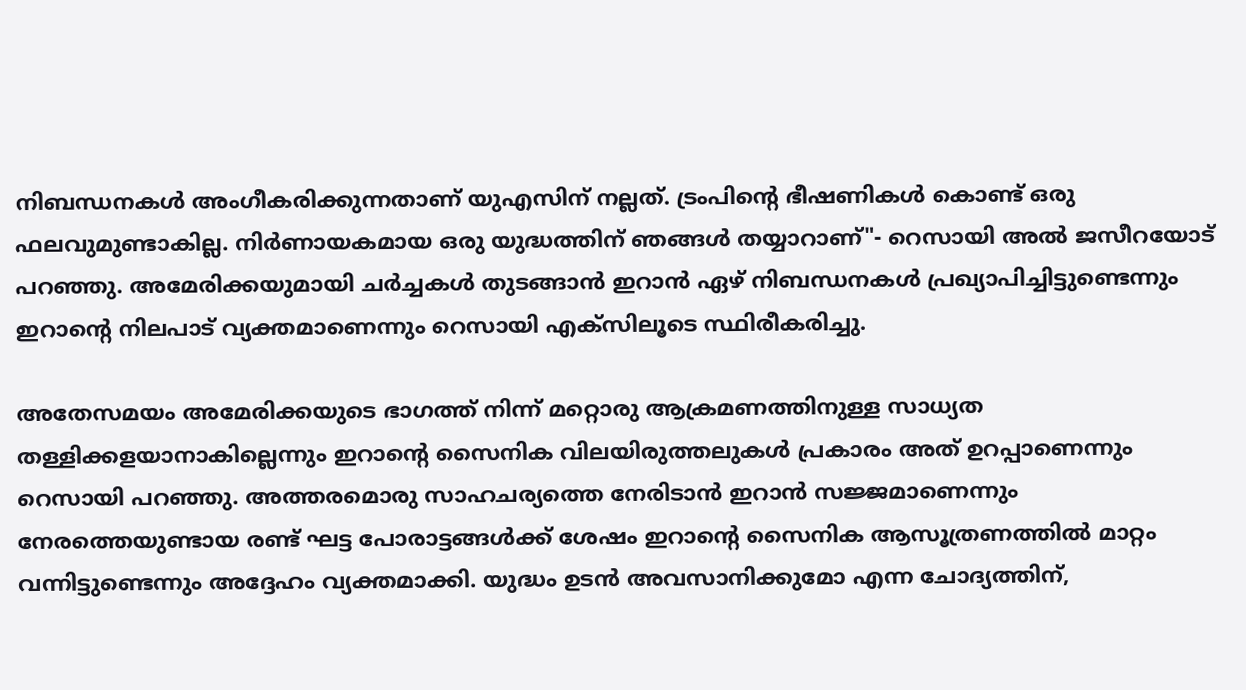നിബന്ധനകൾ അംഗീകരിക്കുന്നതാണ് യുഎസിന് നല്ലത്. ട്രംപിന്റെ ഭീഷണികൾ കൊണ്ട് ഒരു ഫലവുമുണ്ടാകില്ല. നിർണായകമായ ഒരു യുദ്ധത്തിന് ഞങ്ങൾ തയ്യാറാണ്"- റെസായി അൽ ജസീറയോട് പറഞ്ഞു. അമേരിക്കയുമായി ചർച്ചകൾ തുടങ്ങാൻ ഇറാൻ ഏഴ് നിബന്ധനകൾ പ്രഖ്യാപിച്ചിട്ടുണ്ടെന്നും ഇറാൻ്റെ നിലപാട് വ്യക്തമാണെന്നും റെസായി എക്സിലൂടെ സ്ഥിരീകരിച്ചു.

അതേസമയം അമേരിക്കയുടെ ഭാഗത്ത് നിന്ന് മറ്റൊരു ആക്രമണത്തിനുള്ള സാധ്യത തള്ളിക്കളയാനാകില്ലെന്നും ഇറാന്റെ സൈനിക വിലയിരുത്തലുകൾ പ്രകാരം അത് ഉറപ്പാണെന്നും റെസായി പറഞ്ഞു. അത്തരമൊരു സാഹചര്യത്തെ നേരിടാൻ ഇറാൻ സജ്ജമാണെന്നും നേരത്തെയുണ്ടായ രണ്ട് ഘട്ട പോരാട്ടങ്ങൾക്ക് ശേഷം ഇറാന്റെ സൈനിക ആസൂത്രണത്തിൽ മാറ്റം വന്നിട്ടുണ്ടെന്നും അദ്ദേഹം വ്യക്തമാക്കി. യുദ്ധം ഉടൻ അവസാനിക്കുമോ എന്ന ചോദ്യത്തിന്,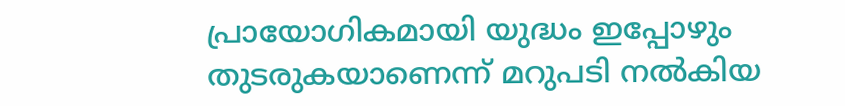പ്രായോഗികമായി യുദ്ധം ഇപ്പോഴും തുടരുകയാണെന്ന് മറുപടി നൽകിയ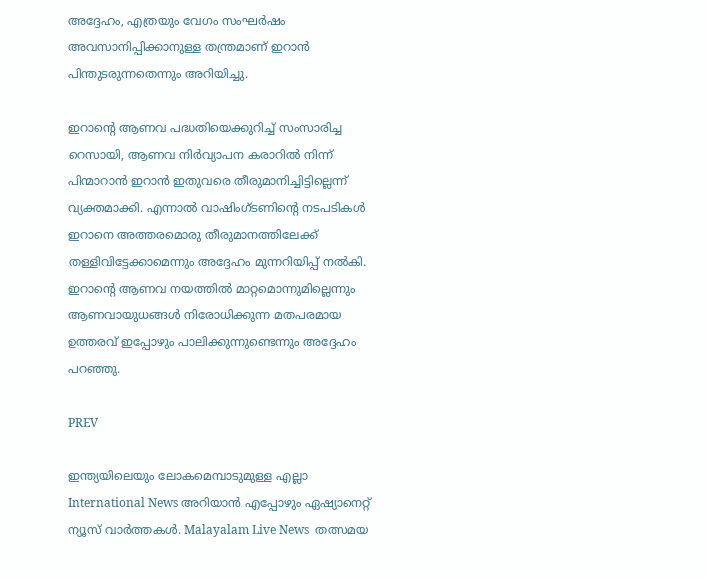അദ്ദേഹം, എത്രയും വേഗം സംഘർഷം അവസാനിപ്പിക്കാനുള്ള തന്ത്രമാണ് ഇറാൻ പിന്തുടരുന്നതെന്നും അറിയിച്ചു.

ഇറാന്റെ ആണവ പദ്ധതിയെക്കുറിച്ച് സംസാരിച്ച റെസായി, ആണവ നിർവ്യാപന കരാറിൽ നിന്ന് പിന്മാറാൻ ഇറാൻ ഇതുവരെ തീരുമാനിച്ചിട്ടില്ലെന്ന് വ്യക്തമാക്കി. എന്നാൽ വാഷിംഗ്ടണിന്റെ നടപടികൾ ഇറാനെ അത്തരമൊരു തീരുമാനത്തിലേക്ക് തള്ളിവിട്ടേക്കാമെന്നും അദ്ദേഹം മുന്നറിയിപ്പ് നൽകി. ഇറാന്റെ ആണവ നയത്തിൽ മാറ്റമൊന്നുമില്ലെന്നും ആണവായുധങ്ങൾ നിരോധിക്കുന്ന മതപരമായ ഉത്തരവ് ഇപ്പോഴും പാലിക്കുന്നുണ്ടെന്നും അദ്ദേഹം പറഞ്ഞു.

PREV

ഇന്ത്യയിലെയും ലോകമെമ്പാടുമുള്ള എല്ലാ International News അറിയാൻ എപ്പോഴും ഏഷ്യാനെറ്റ് ന്യൂസ് വാർത്തകൾ. Malayalam Live News  തത്സമയ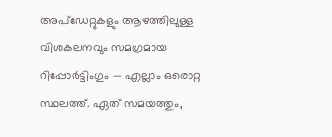അപ്‌ഡേറ്റുകളും ആഴത്തിലുള്ള വിശകലനവും സമഗ്രമായ റിപ്പോർട്ടിംഗും — എല്ലാം ഒരൊറ്റ സ്ഥലത്ത്. ഏത് സമയത്തും,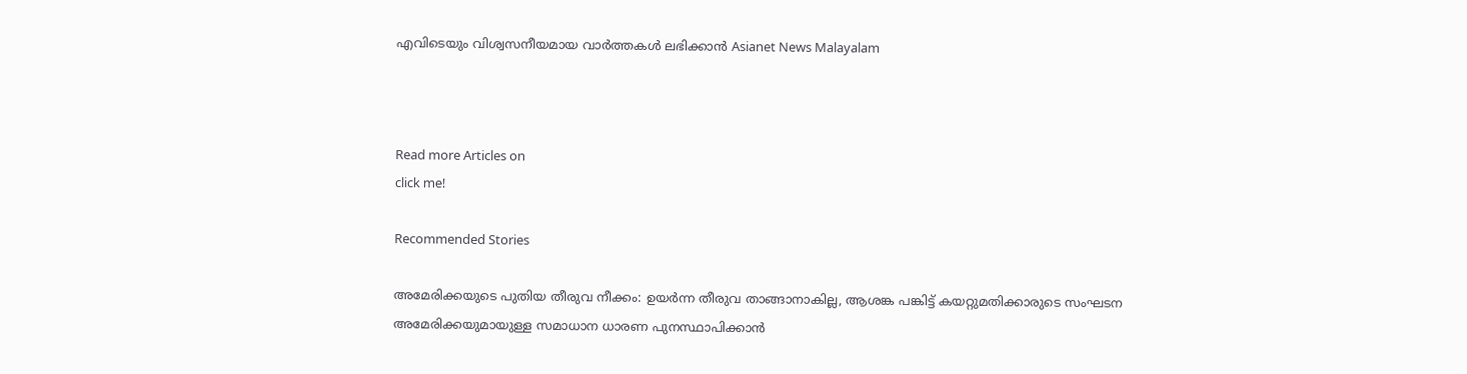എവിടെയും വിശ്വസനീയമായ വാർത്തകൾ ലഭിക്കാൻ Asianet News Malayalam



Read more Articles on
click me!

Recommended Stories

അമേരിക്കയുടെ പുതിയ തീരുവ നീക്കം: ഉയർന്ന തീരുവ താങ്ങാനാകില്ല, ആശങ്ക പങ്കിട്ട് കയറ്റുമതിക്കാരുടെ സംഘടന
അമേരിക്കയുമായുള്ള സമാധാന ധാരണ പുനസ്ഥാപിക്കാൻ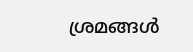ശ്രമങ്ങൾ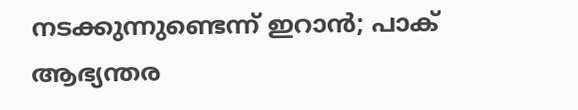നടക്കുന്നുണ്ടെന്ന് ഇറാൻ; പാക് ആഭ്യന്തര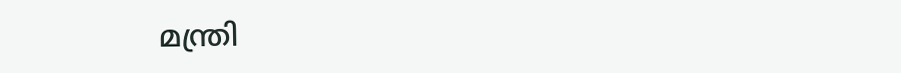മന്ത്രി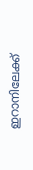ഇറാനിലേക്ക്